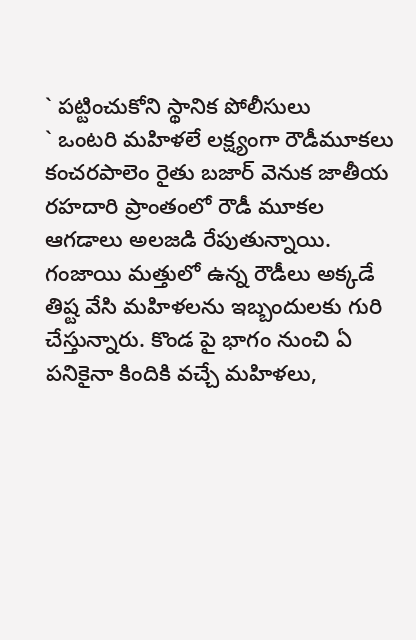` పట్టించుకోని స్థానిక పోలీసులు
` ఒంటరి మహిళలే లక్ష్యంగా రౌడీమూకలు
కంచరపాలెం రైతు బజార్ వెనుక జాతీయ రహదారి ప్రాంతంలో రౌడీ మూకల ఆగడాలు అలజడి రేపుతున్నాయి. గంజాయి మత్తులో ఉన్న రౌడీలు అక్కడే తిష్ట వేసి మహిళలను ఇబ్బందులకు గురి చేస్తున్నారు. కొండ పై భాగం నుంచి ఏ పనికైనా కిందికి వచ్చే మహిళలు,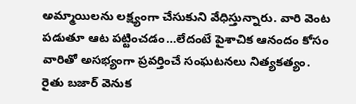అమ్మాయిలను లక్ష్యంగా చేసుకుని వేధిస్తున్నారు. వారి వెంట పడుతూ ఆట పట్టించడం…లేదంటే పైశాచిక ఆనందం కోసం వారితో అసభ్యంగా ప్రవర్తించే సంఘటనలు నిత్యకత్యం. రైతు బజార్ వెనుక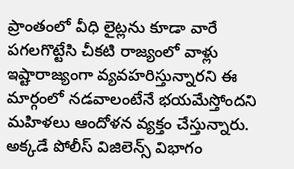ప్రాంతంలో వీధి లైట్లను కూడా వారే పగలగొట్టేసి చీకటి రాజ్యంలో వాళ్లు ఇష్టారాజ్యంగా వ్యవహరిస్తున్నారని ఈ మార్గంలో నడవాలంటేనే భయమేస్తోందని మహిళలు ఆందోళన వ్యక్తం చేస్తున్నారు. అక్కడే పోలీస్ విజిలెన్స్ విభాగం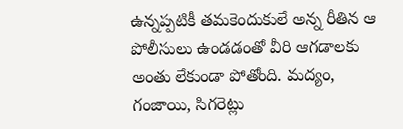ఉన్నప్పటికీ తమకెందుకులే అన్న రీతిన ఆ పోలీసులు ఉండడంతో వీరి ఆగడాలకు అంతు లేకుండా పోతోంది. మద్యం, గంజాయి, సిగరెట్లు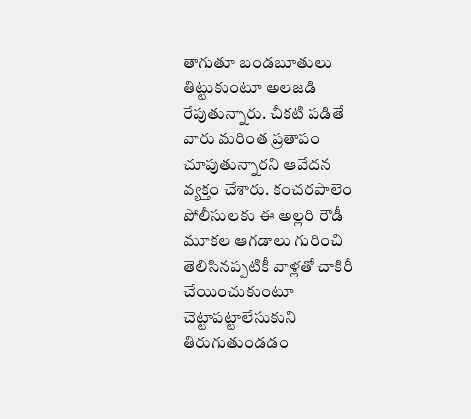తాగుతూ బండబూతులు తిట్టుకుంటూ అలజడి రేపుతున్నారు. చీకటి పడితే వారు మరింత ప్రతాపం చూపుతున్నారని ఆవేదన వ్యక్తం చేశారు. కంచరపాలెం పోలీసులకు ఈ అల్లరి రౌడీ మూకల ఆగడాలు గురించి తెలిసినప్పటికీ వాళ్లతో చాకిరీ చేయించుకుంటూ చెట్టాపట్టాలేసుకుని తిరుగుతుండడం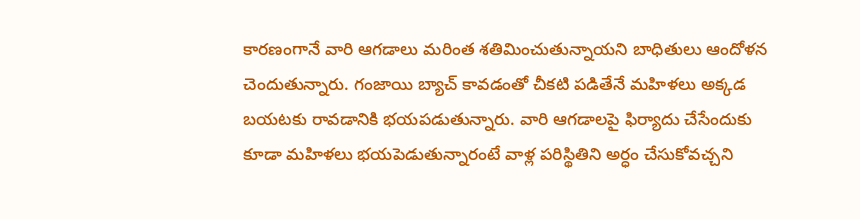కారణంగానే వారి ఆగడాలు మరింత శతిమించుతున్నాయని బాధితులు ఆందోళన చెందుతున్నారు. గంజాయి బ్యాచ్ కావడంతో చీకటి పడితేనే మహిళలు అక్కడ బయటకు రావడానికి భయపడుతున్నారు. వారి ఆగడాలపై ఫిర్యాదు చేసేందుకు కూడా మహిళలు భయపెడుతున్నారంటే వాళ్ల పరిస్థితిని అర్ధం చేసుకోవచ్చని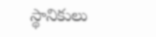స్థానికులు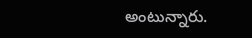అంటున్నారు.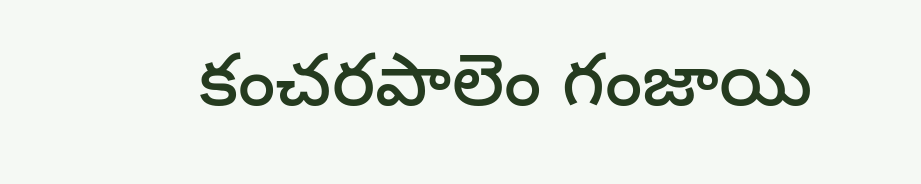కంచరపాలెం గంజాయి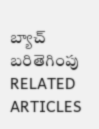బ్యాచ్ బరితెగింపు
RELATED ARTICLES